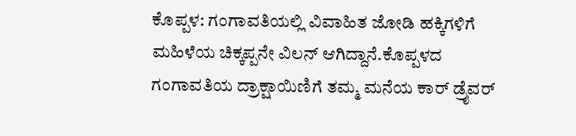ಕೊಪ್ಪಳ: ಗಂಗಾವತಿಯಲ್ಲಿ ವಿವಾಹಿತ ಜೋಡಿ ಹಕ್ಕಿಗಳಿಗೆ ಮಹಿಳೆಯ ಚಿಕ್ಕಪ್ಪನೇ ವಿಲನ್ ಆಗಿದ್ದಾನೆ.ಕೊಪ್ಪಳದ ಗಂಗಾವತಿಯ ದ್ರಾಕ್ಷಾಯಿಣಿಗೆ ತಮ್ಮ ಮನೆಯ ಕಾರ್ ಡ್ರೈವರ್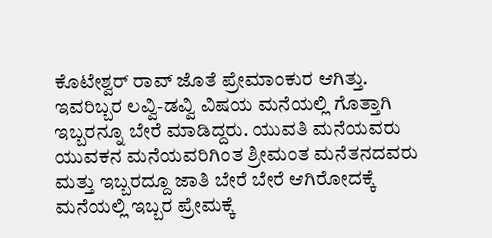ಕೊಟೇಶ್ವರ್ ರಾವ್ ಜೊತೆ ಪ್ರೇಮಾಂಕುರ ಆಗಿತ್ತು. ಇವರಿಬ್ಬರ ಲವ್ವಿ-ಡವ್ವಿ ವಿಷಯ ಮನೆಯಲ್ಲಿ ಗೊತ್ತಾಗಿ ಇಬ್ಬರನ್ನೂ ಬೇರೆ ಮಾಡಿದ್ದರು. ಯುವತಿ ಮನೆಯವರು ಯುವಕನ ಮನೆಯವರಿಗಿಂತ ಶ್ರೀಮಂತ ಮನೆತನದವರು ಮತ್ತು ಇಬ್ಬರದ್ದೂ ಜಾತಿ ಬೇರೆ ಬೇರೆ ಆಗಿರೋದಕ್ಕೆ ಮನೆಯಲ್ಲಿ ಇಬ್ಬರ ಪ್ರೇಮಕ್ಕೆ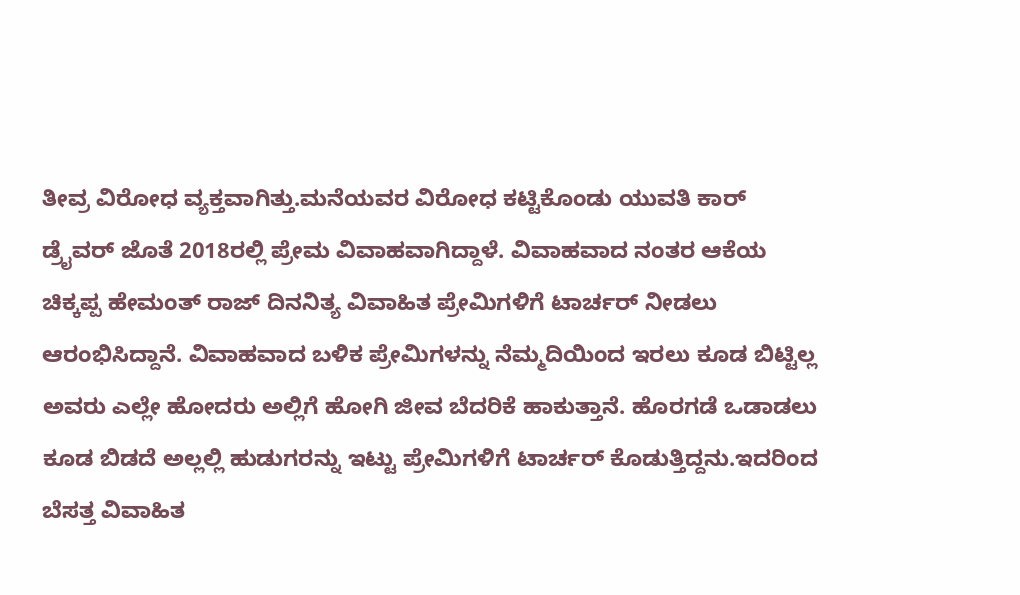ತೀವ್ರ ವಿರೋಧ ವ್ಯಕ್ತವಾಗಿತ್ತು.ಮನೆಯವರ ವಿರೋಧ ಕಟ್ಟಿಕೊಂಡು ಯುವತಿ ಕಾರ್ ಡ್ರೈವರ್ ಜೊತೆ 2018ರಲ್ಲಿ ಪ್ರೇಮ ವಿವಾಹವಾಗಿದ್ದಾಳೆ. ವಿವಾಹವಾದ ನಂತರ ಆಕೆಯ ಚಿಕ್ಕಪ್ಪ ಹೇಮಂತ್ ರಾಜ್ ದಿನನಿತ್ಯ ವಿವಾಹಿತ ಪ್ರೇಮಿಗಳಿಗೆ ಟಾರ್ಚರ್ ನೀಡಲು ಆರಂಭಿಸಿದ್ದಾನೆ. ವಿವಾಹವಾದ ಬಳಿಕ ಪ್ರೇಮಿಗಳನ್ನು ನೆಮ್ಮದಿಯಿಂದ ಇರಲು ಕೂಡ ಬಿಟ್ಟಿಲ್ಲ ಅವರು ಎಲ್ಲೇ ಹೋದರು ಅಲ್ಲಿಗೆ ಹೋಗಿ ಜೀವ ಬೆದರಿಕೆ ಹಾಕುತ್ತಾನೆ. ಹೊರಗಡೆ ಒಡಾಡಲು ಕೂಡ ಬಿಡದೆ ಅಲ್ಲಲ್ಲಿ ಹುಡುಗರನ್ನು ಇಟ್ಟು ಪ್ರೇಮಿಗಳಿಗೆ ಟಾರ್ಚರ್ ಕೊಡುತ್ತಿದ್ದನು.ಇದರಿಂದ ಬೆಸತ್ತ ವಿವಾಹಿತ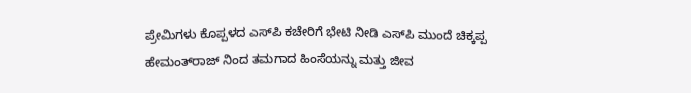ಪ್ರೇಮಿಗಳು ಕೊಪ್ಪಳದ ಎಸ್‍ಪಿ ಕಚೇರಿಗೆ ಭೇಟಿ ನೀಡಿ ಎಸ್‍ಪಿ ಮುಂದೆ ಚಿಕ್ಕಪ್ಪ ಹೇಮಂತ್‍ರಾಜ್ ನಿಂದ ತಮಗಾದ ಹಿಂಸೆಯನ್ನು ಮತ್ತು ಜೀವ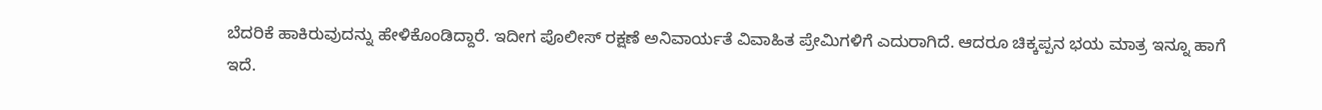ಬೆದರಿಕೆ ಹಾಕಿರುವುದನ್ನು ಹೇಳಿಕೊಂಡಿದ್ದಾರೆ. ಇದೀಗ ಪೊಲೀಸ್ ರಕ್ಷಣೆ ಅನಿವಾರ್ಯತೆ ವಿವಾಹಿತ ಪ್ರೇಮಿಗಳಿಗೆ ಎದುರಾಗಿದೆ. ಆದರೂ ಚಿಕ್ಕಪ್ಪನ ಭಯ ಮಾತ್ರ ಇನ್ನೂ ಹಾಗೆ ಇದೆ.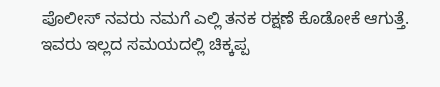ಪೊಲೀಸ್ ನವರು ನಮಗೆ ಎಲ್ಲಿ ತನಕ ರಕ್ಷಣೆ ಕೊಡೋಕೆ ಆಗುತ್ತೆ. ಇವರು ಇಲ್ಲದ ಸಮಯದಲ್ಲಿ ಚಿಕ್ಕಪ್ಪ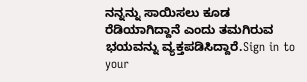ನನ್ನನ್ನು ಸಾಯಿಸಲು ಕೂಡ ರೆಡಿಯಾಗಿದ್ದಾನೆ ಎಂದು ತಮಗಿರುವ ಭಯವನ್ನು ವ್ಯಕ್ತಪಡಿಸಿದ್ದಾರೆ.Sign in to your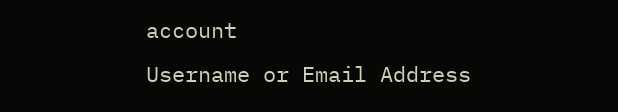account
Username or Email Address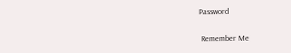Password

 Remember Me